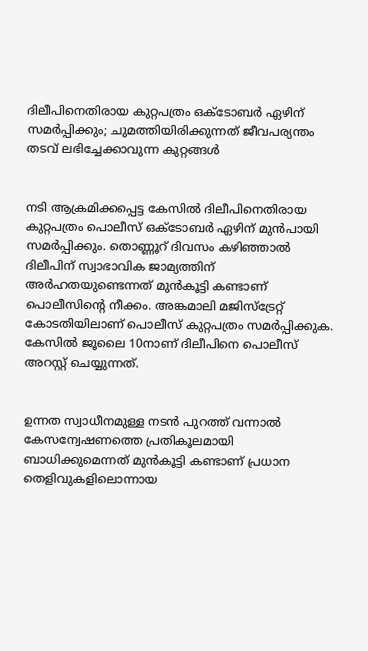ദിലീപിനെതിരായ കുറ്റപത്രം ഒക്ടോബര്‍ ഏഴിന് സമര്‍പ്പിക്കും; ചുമത്തിയിരിക്കുന്നത് ജീവപര്യന്തം തടവ് ലഭിച്ചേക്കാവുന്ന കുറ്റങ്ങള്‍


നടി ആക്രമിക്കപ്പെട്ട കേസില്‍ ദിലീപിനെതിരായ കുറ്റപത്രം പൊലീസ് ഒക്ടോബര്‍ ഏഴിന് മുന്‍പായി സമര്‍പ്പിക്കും. തൊണ്ണൂറ് ദിവസം കഴിഞ്ഞാല്‍ ദിലീപിന് സ്വാഭാവിക ജാമ്യത്തിന് അര്‍ഹതയുണ്ടെന്നത് മുന്‍കൂട്ടി കണ്ടാണ് പൊലീസിന്റെ നീക്കം. അങ്കമാലി മജിസ്ട്രേറ്റ് കോടതിയിലാണ് പൊലീസ് കുറ്റപത്രം സമര്‍പ്പിക്കുക. കേസില്‍ ജൂലൈ 10നാണ് ദിലീപിനെ പൊലീസ് അറസ്റ്റ് ചെയ്യുന്നത്.


ഉന്നത സ്വാധീനമുള്ള നടന്‍ പുറത്ത് വന്നാല്‍ കേസന്വേഷണത്തെ പ്രതികൂലമായി ബാധിക്കുമെന്നത് മുന്‍കൂട്ടി കണ്ടാണ് പ്രധാന തെളിവുകളിലൊന്നായ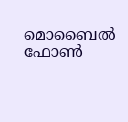മൊബൈല്‍ ഫോണ്‍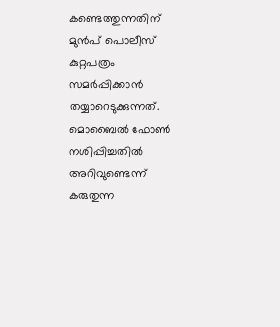കണ്ടെത്തുന്നതിന് മുന്‍പ് പൊലീസ് കുറ്റപത്രം സമര്‍പ്പിക്കാന്‍ തയ്യാറെടുക്കുന്നത്. മൊബൈല്‍ ഫോണ്‍ നശിപ്പിച്ചതില്‍ അറിവുണ്ടെന്ന് കരുതുന്ന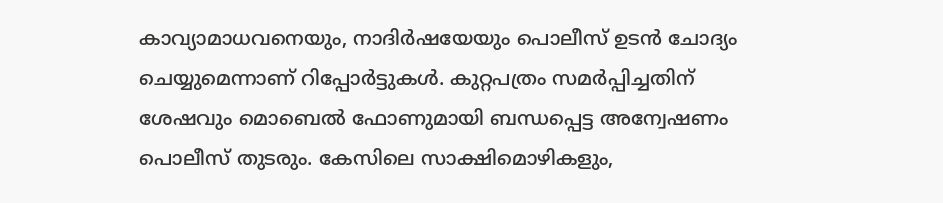കാവ്യാമാധവനെയും, നാദിര്‍ഷയേയും പൊലീസ് ഉടന്‍ ചോദ്യം ചെയ്യുമെന്നാണ് റിപ്പോര്‍ട്ടുകള്‍. കുറ്റപത്രം സമര്‍പ്പിച്ചതിന് ശേഷവും മൊബെല്‍ ഫോണുമായി ബന്ധപ്പെട്ട അന്വേഷണം പൊലീസ് തുടരും. കേസിലെ സാക്ഷിമൊഴികളും,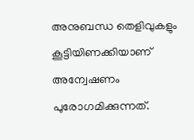അനുബന്ധ തെളിവുകളും കൂട്ടിയിണക്കിയാണ് അന്വേഷണം പുരോഗമിക്കുന്നത്.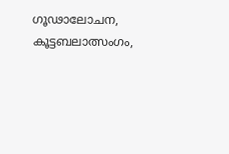ഗൂഢാലോചന, കൂട്ടബലാത്സംഗം,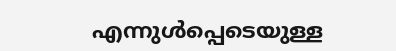എന്നുള്‍പ്പെടെയുള്ള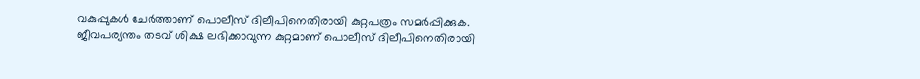വകുപ്പുകള്‍ ചേര്‍ത്താണ് പൊലീസ് ദിലീപിനെതിരായി കുറ്റപത്രം സമര്‍പ്പിക്കുക. ജീവപര്യന്തം തടവ് ശിക്ഷ ലഭിക്കാവുന്ന കുറ്റമാണ് പൊലീസ് ദിലീപിനെതിരായി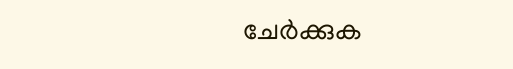ചേര്‍ക്കുക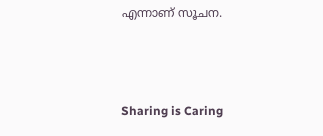എന്നാണ് സൂചന.



Sharing is Caring